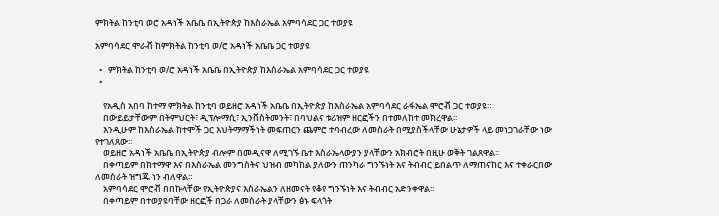ምክትል ከንቲባ ወሮ አዳነች አቤቤ በኢትዮጵያ ከእስራኤል አምባሳደር ጋር ተወያዩ

አምባሳደር ሞራቭ ከምክትል ከንቲባ ወ/ሮ አዳነች አቤቤ ጋር ተወያዩ

  •   ምክትል ከንቲባ ወ/ሮ አዳነች አቤቤ በኢትዮጵያ ከእስራኤል አምባሳደር ጋር ተወያዩ
  •

    የአዲስ አበባ ከተማ ምክትል ከንቲባ ወይዘሮ አዳነች አቤቤ በኢትዮጵያ ከእስራኤል አምባሳደር ራፋኤል ሞሮቭ ጋር ተወያዩ።
    በውይይታቸውም በትምህርት፣ ዲፕሎማሲ፣ ኢንቨስትመንት፣ በባህልና ቱሪዝም ዘርፎችን በተመለከተ መክረዋል፡፡
    እንዲሁም ከእስራኤል ከተሞች ጋር እህትማማችነት መፍጠርን ጨምሮ ተባብረው ለመስራት በሚያስችላቸው ሁኔታዎች ላይ መነጋገራቸው ነው የተገለጸው፡፡
    ወይዘሮ አዳነች አቤቤ በኢትዮጵያ ብሎም በመዲናዋ ለሚገኙ ቤተ እስራኤላውያን ያላቸውን አክብሮት በዚሁ ወቅት ገልጸዋል፡፡
    በቀጣይም በከተማዋ እና በእስራኤል መንግስትና ህዝብ መካከል ያለውን ጠንካራ ግንኙነት እና ትብብር ይበልጥ ለማጠናከር እና ተቀራርበው ለመስራት ዝግጁ ነን ብለዋል።
    አምባሳደር ሞሮቭ በበኩላቸው የኢትዮጵያና እስራኤልን ለዘመናት የቆየ ግንኙነት እና ትብብር አድንቀዋል፡፡
    በቀጣይም በተወያዩባቸው ዘርፎች በጋራ ለመስራት ያላቸውን ፅኑ ፍላጎት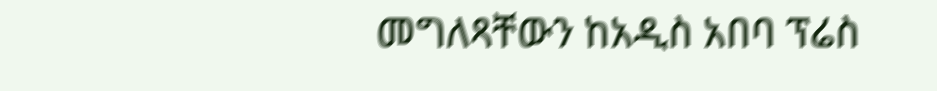መግለጻቸውን ከአዲስ አበባ ፕሬስ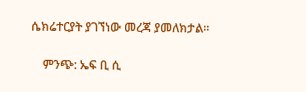ሴክሬተርያት ያገኘነው መረጃ ያመለክታል፡፡

    ምንጭ: ኤፍ ቢ ሲ